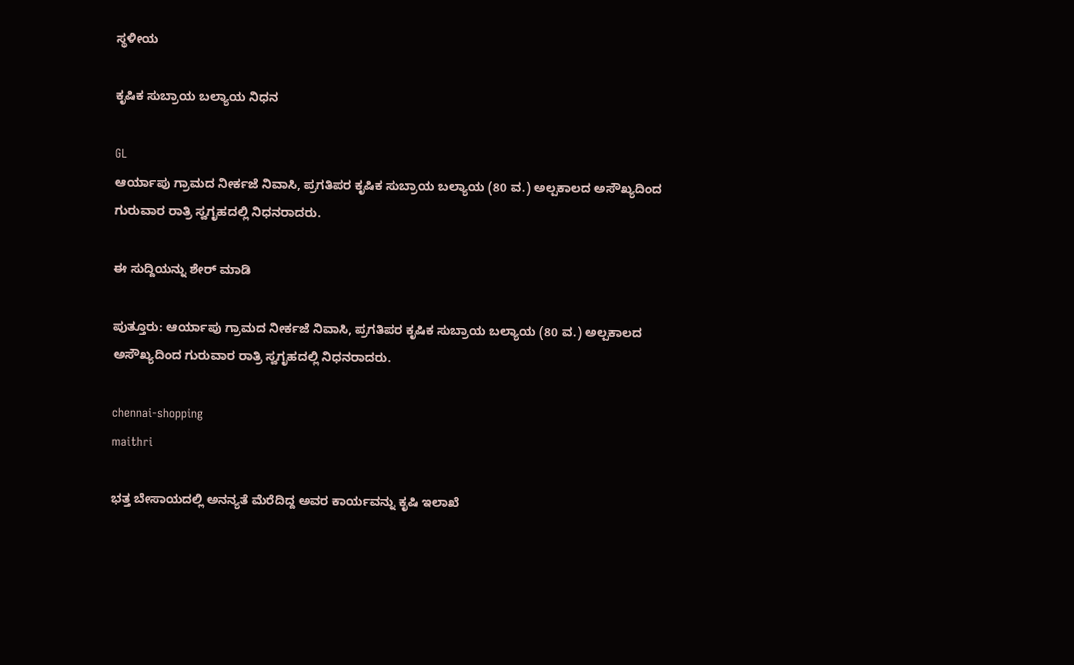ಸ್ಥಳೀಯ

ಕೃಷಿಕ ಸುಬ್ರಾಯ ಬಲ್ಯಾಯ ನಿಧನ

GL
ಆರ್ಯಾಪು ಗ್ರಾಮದ ನೀರ್ಕಜೆ ನಿವಾಸಿ, ಪ್ರಗತಿಪರ ಕೃಷಿಕ ಸುಬ್ರಾಯ ಬಲ್ಯಾಯ (80 ವ.) ಅಲ್ಪಕಾಲದ ಅಸೌಖ್ಯದಿಂದ ಗುರುವಾರ ರಾತ್ರಿ ಸ್ವಗೃಹದಲ್ಲಿ ನಿಧನರಾದರು.

ಈ ಸುದ್ದಿಯನ್ನು ಶೇರ್ ಮಾಡಿ

ಪುತ್ತೂರು: ಆರ್ಯಾಪು ಗ್ರಾಮದ ನೀರ್ಕಜೆ ನಿವಾಸಿ, ಪ್ರಗತಿಪರ ಕೃಷಿಕ ಸುಬ್ರಾಯ ಬಲ್ಯಾಯ (80 ವ.) ಅಲ್ಪಕಾಲದ ಅಸೌಖ್ಯದಿಂದ ಗುರುವಾರ ರಾತ್ರಿ ಸ್ವಗೃಹದಲ್ಲಿ ನಿಧನರಾದರು.

chennai-shopping
maithri

ಭತ್ತ ಬೇಸಾಯದಲ್ಲಿ ಅನನ್ಯತೆ ಮೆರೆದಿದ್ದ ಅವರ ಕಾರ್ಯವನ್ನು ಕೃಷಿ ಇಲಾಖೆ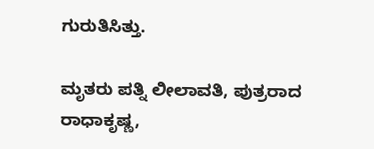ಗುರುತಿಸಿತ್ತು.

ಮೃತರು ಪತ್ನಿ ಲೀಲಾವತಿ, ಪುತ್ರರಾದ ರಾಧಾಕೃಷ್ಣ,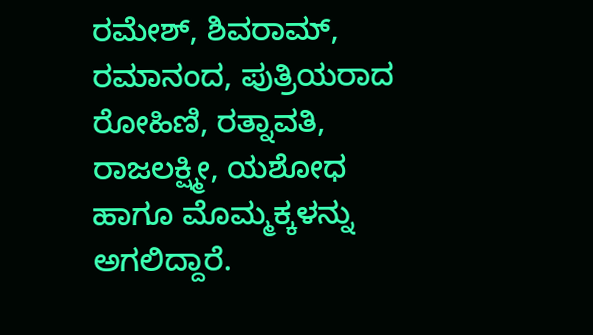ರಮೇಶ್, ಶಿವರಾಮ್, ರಮಾನಂದ, ಪುತ್ರಿಯರಾದ ರೋಹಿಣಿ, ರತ್ನಾವತಿ, ರಾಜಲಕ್ಷ್ಮೀ, ಯಶೋಧ ಹಾಗೂ ಮೊಮ್ಮಕ್ಕಳನ್ನು ಅಗಲಿದ್ದಾರೆ.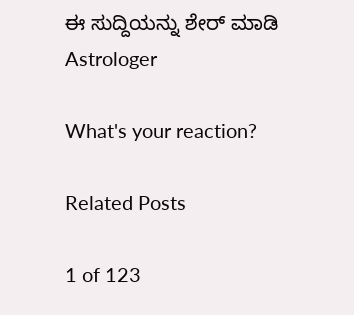ಈ ಸುದ್ದಿಯನ್ನು ಶೇರ್ ಮಾಡಿ
Astrologer

What's your reaction?

Related Posts

1 of 123